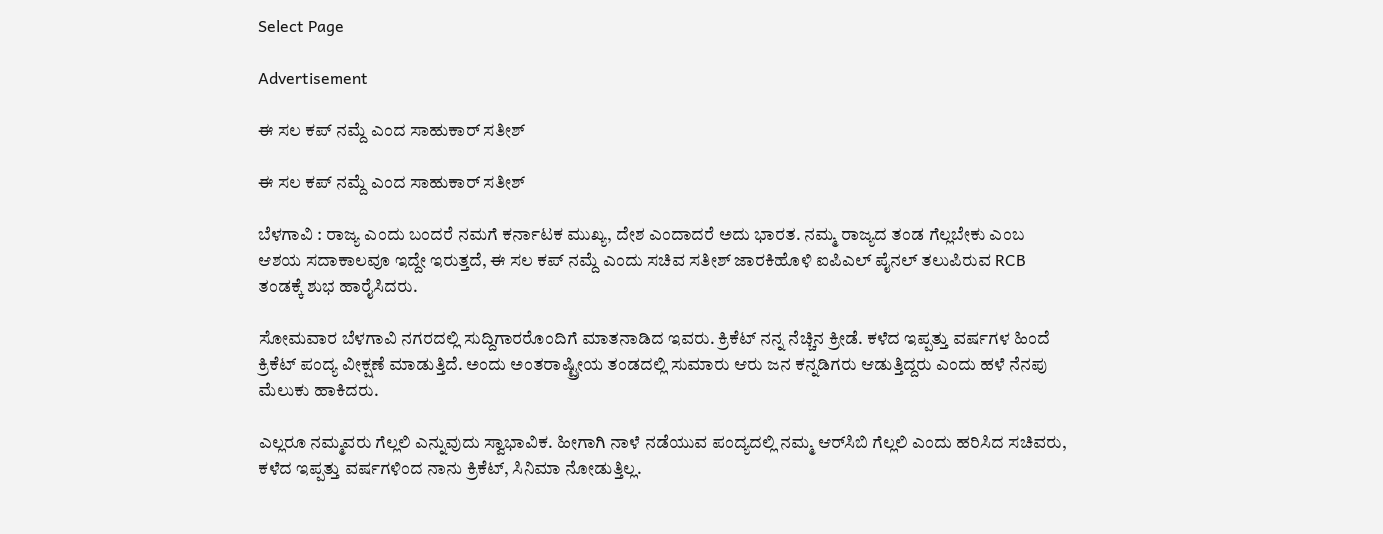Select Page

Advertisement

ಈ ಸಲ ಕಪ್‌ ನಮ್ದೆ ಎಂದ ಸಾಹುಕಾರ್ ಸತೀಶ್

ಈ ಸಲ ಕಪ್‌ ನಮ್ದೆ ಎಂದ ಸಾಹುಕಾರ್ ಸತೀಶ್

ಬೆಳಗಾವಿ : ರಾಜ್ಯ ಎಂದು ಬಂದರೆ ನಮಗೆ ಕರ್ನಾಟಕ ಮುಖ್ಯ, ದೇಶ ಎಂದಾದರೆ ಅದು ಭಾರತ. ನಮ್ಮ ರಾಜ್ಯದ ತಂಡ ಗೆಲ್ಲಬೇಕು ಎಂಬ ಆಶಯ ಸದಾಕಾಲವೂ ಇದ್ದೇ ಇರುತ್ತದೆ, ಈ ಸಲ ಕಪ್‌ ನಮ್ದೆ ಎಂದು ಸಚಿವ ಸತೀಶ್ ಜಾರಕಿಹೊಳಿ ಐಪಿಎಲ್ ಪೈನಲ್ ತಲುಪಿರುವ RCB ತಂಡಕ್ಕೆ ಶುಭ ಹಾರೈಸಿದರು.

ಸೋಮವಾರ ಬೆಳಗಾವಿ ನಗರದಲ್ಲಿ ಸುದ್ದಿಗಾರರೊಂದಿಗೆ ಮಾತನಾಡಿದ ಇವರು. ಕ್ರಿಕೆಟ್ ನನ್ನ ನೆಚ್ಚಿನ ಕ್ರೀಡೆ. ಕಳೆದ ಇಪ್ಪತ್ತು ವರ್ಷಗಳ ಹಿಂದೆ ಕ್ರಿಕೆಟ್ ಪಂದ್ಯ ವೀಕ್ಷಣೆ ಮಾಡುತ್ತಿದೆ. ಅಂದು ಅಂತರಾಷ್ಟ್ರೀಯ ತಂಡದಲ್ಲಿ ಸುಮಾರು ಆರು ಜನ ಕನ್ನಡಿಗರು ಆಡುತ್ತಿದ್ದರು ಎಂದು ಹಳೆ ನೆನಪು ಮೆಲುಕು ಹಾಕಿದರು.

ಎಲ್ಲರೂ ನಮ್ಮವರು ಗೆಲ್ಲಲಿ ಎನ್ನುವುದು ಸ್ವಾಭಾವಿಕ. ಹೀಗಾಗಿ ನಾಳೆ ನಡೆಯುವ ಪಂದ್ಯದಲ್ಲಿ ನಮ್ಮ ಆರ್‌ಸಿಬಿ ಗೆಲ್ಲಲಿ ಎಂದು ಹರಿಸಿದ ಸಚಿವರು, ಕಳೆದ ಇಪ್ಪತ್ತು ವರ್ಷಗಳಿಂದ ನಾನು ಕ್ರಿಕೆಟ್‌, ಸಿನಿಮಾ ನೋಡುತ್ತಿಲ್ಲ.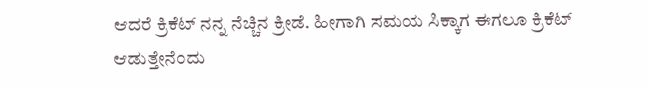ಆದರೆ ಕ್ರಿಕೆಟ್‌ ನನ್ನ ನೆಚ್ಚಿನ ಕ್ರೀಡೆ. ಹೀಗಾಗಿ ಸಮಯ ಸಿಕ್ಕಾಗ ಈಗಲೂ ಕ್ರಿಕೆಟ್‌ ಆಡುತ್ತೇನೆಂದು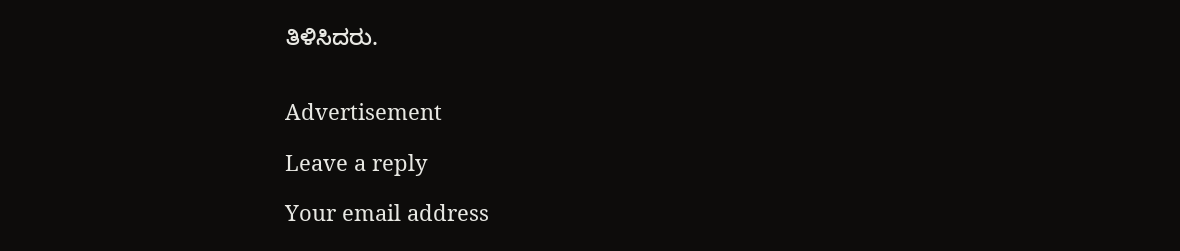ತಿಳಿಸಿದರು.


Advertisement

Leave a reply

Your email address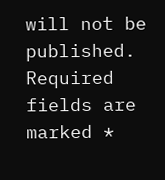will not be published. Required fields are marked *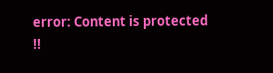error: Content is protected !!